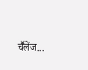चॕलेंज...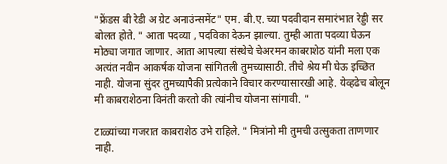"फ्रेंडस बी रेडी अ ग्रेट अनाउंन्समेंट" एम. बी.ए. च्या पदवीदान समारंभात रेड्डी सर बोलत होते. " आता पदव्या , पदविका देऊन झाल्या. तुम्ही आता पदव्या घेऊन मोठ्या जगात जाणार. आता आपल्या संस्थेचे चेअरमन काबराशेठ यांनी मला एक अत्यंत नवीन आकर्षक योजना सांगितली तुमच्यासाठी. तीचे श्रेय मी घेऊ इच्छित नाही. योजना सुंदर तुमच्यापैकी प्रत्येकाने विचार करण्यासारखी आहे. येव्हढेच बोलून मी काबराशेठना विनंती करतो की त्यांनीच योजना सांगावी. "

टाळ्यांच्या गजरात काबराशेठ उभे राहिले. " मित्रांनो मी तुमची उत्सुकता ताणणार नाही.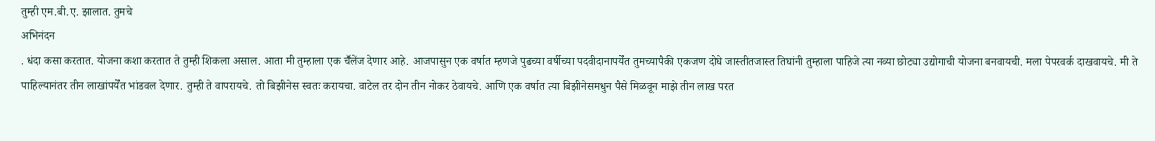तुम्ही एम.बी.ए. झालात. तुमचे
अभिनंदन
. धंदा कसा करतात. योजना कशा करतात ते तुम्ही शिकला असाल. आता मी तुम्हाला एक चॕलेंज देणार आहे. आजपासुन एक वर्षात म्हणजे पुढच्या वर्षीच्या पदवीदानापर्येंत तुमच्यापैकी एकजण दोघे जास्तीतजास्त तिघांनी तुम्हाला पाहिजे त्या नव्या छोट्या उद्योगाची योजना बनवायची. मला पेपरवर्क दाखवायचे. मी ते पाहिल्यानंतर तीन लाखांपर्येंत भांडवल देणार. तुम्ही ते वापरायचे. तो बिझीनेस स्वतः करायचा. वाटेल तर दोन तीन नोकर ठेवायचे. आणि एक वर्षात त्या बिझीनेसमधुन पैसे मिळवून माझे तीन लाख परत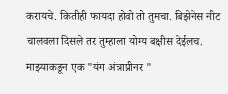करायचे. कितीही फायदा होवो तो तुमचा. बिझेनेस नीट चालवला दिसले तर तुम्हाला योग्य बक्षीस देईलच. माझ्याकडून एक "यंग अंत्राप्रीनर "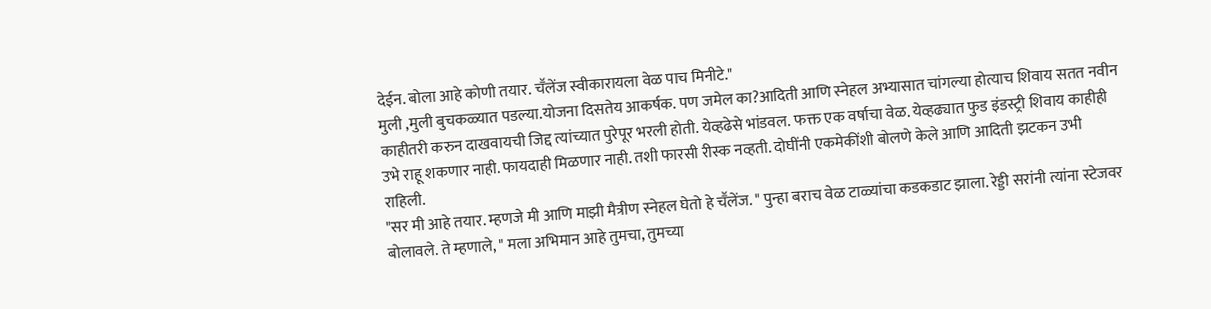देईन. बोला आहे कोणी तयार. चॕलेंज स्वीकारायला वेळ पाच मिनीटे."
मुली ,मुली बुचकळ्यात पडल्या.योजना दिसतेय आकर्षक. पण जमेल का?आदिती आणि स्नेहल अभ्यासात चांगल्या होत्याच शिवाय सतत नवीन काहीतरी करुन दाखवायची जिद्द त्यांच्यात पुरेपूर भरली होती. येव्हढेसे भांडवल. फक्त एक वर्षाचा वेळ. येव्हढ्यात फुड इंडस्ट्री शिवाय काहीही उभे राहू शकणार नाही. फायदाही मिळणार नाही. तशी फारसी रीस्क नव्हती. दोघींनी एकमेकींशी बोलणे केले आणि आदिती झटकन उभी राहिली.
"सर मी आहे तयार. म्हणजे मी आणि माझी मैत्रीण स्नेहल घेतो हे चॕलेंज. " पुन्हा बराच वेळ टाळ्यांचा कडकडाट झाला. रेड्डी सरांनी त्यांना स्टेजवर बोलावले. ते म्हणाले, " मला अभिमान आहे तुमचा, तुमच्या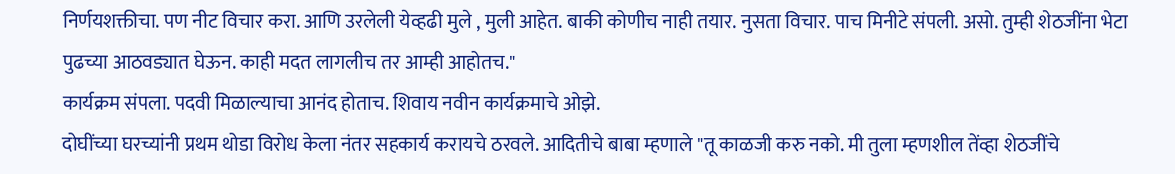निर्णयशक्तीचा. पण नीट विचार करा. आणि उरलेली येव्हढी मुले , मुली आहेत. बाकी कोणीच नाही तयार. नुसता विचार. पाच मिनीटे संपली. असो. तुम्ही शेठजींना भेटा पुढच्या आठवड्यात घेऊन. काही मदत लागलीच तर आम्ही आहोतच."
कार्यक्रम संपला. पदवी मिळाल्याचा आनंद होताच. शिवाय नवीन कार्यक्रमाचे ओझे.
दोघींच्या घरच्यांनी प्रथम थोडा विरोध केला नंतर सहकार्य करायचे ठरवले. आदितीचे बाबा म्हणाले "तू काळजी करु नको. मी तुला म्हणशील तेंव्हा शेठजींचे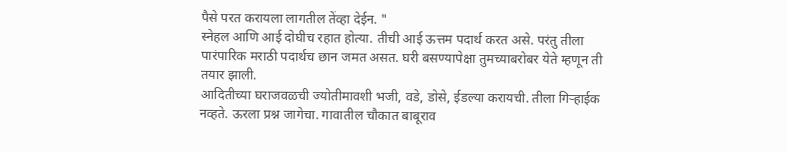पैसे परत करायला लागतील तेंव्हा देईन. "
स्नेहल आणि आई दोघीच रहात होत्या. तीची आई ऊत्तम पदार्थ करत असे. परंतु तीला पारंपारिक मराठी पदार्थच छान जमत असत. घरी बसण्यापेक्षा तुमच्याबरोबर येते म्हणून ती तयार झाली.
आदितीच्या घराजवळची ज्योतीमावशी भजी, वडे, डोसे, ईडल्या करायची. तीला गिऱ्हाईक नव्हते. ऊरला प्रश्न जागेचा. गावातील चौकात बाबूराव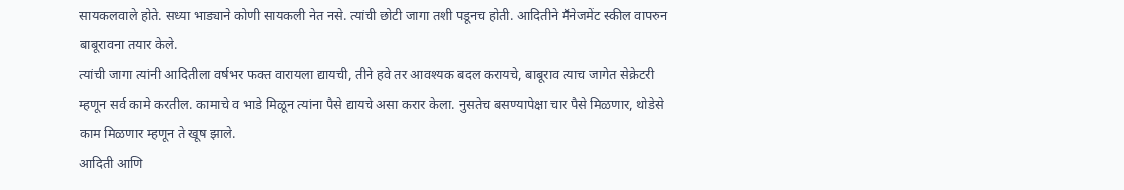सायकलवाले होते. सध्या भाड्याने कोणी सायकली नेत नसे. त्यांची छोटी जागा तशी पडूनच होती. आदितीने मॕनेजमेंट स्कील वापरुन बाबूरावना तयार केले.
त्यांची जागा त्यांनी आदितीला वर्षभर फक्त वारायला द्यायची, तीने हवे तर आवश्यक बदल करायचे, बाबूराव त्याच जागेत सेक्रेटरी म्हणून सर्व कामे करतील. कामाचे व भाडे मिळून त्यांना पैसे द्यायचे असा करार केला. नुसतेच बसण्यापेक्षा चार पैसे मिळणार, थोडेसे काम मिळणार म्हणून ते खूष झाले.
आदिती आणि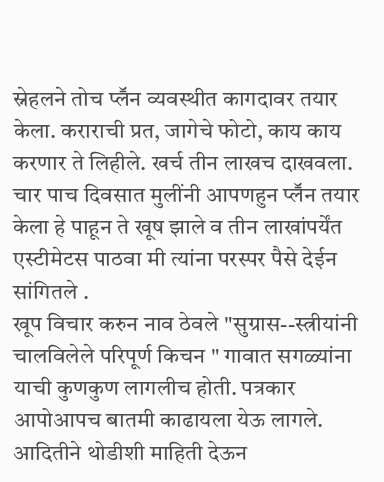स्नेहलने तोच प्लॕन व्यवस्थीत कागदावर तयार केला. कराराची प्रत, जागेचे फोटो, काय काय करणार ते लिहीले. खर्च तीन लाखच दाखवला. चार पाच दिवसात मुलींनी आपणहुन प्लॕन तयार केला हे पाहून ते खूष झाले व तीन लाखांपर्येंत एस्टीमेटस पाठवा मी त्यांना परस्पर पैसे देईन सांगितले .
खूप विचार करुन नाव ठेवले "सुग्रास--स्त्रीयांनी चालविलेले परिपूर्ण किचन " गावात सगळ्यांना याची कुणकुण लागलीच होती. पत्रकार आपोआपच बातमी काढायला येऊ लागले. आदितीने थोडीशी माहिती देऊन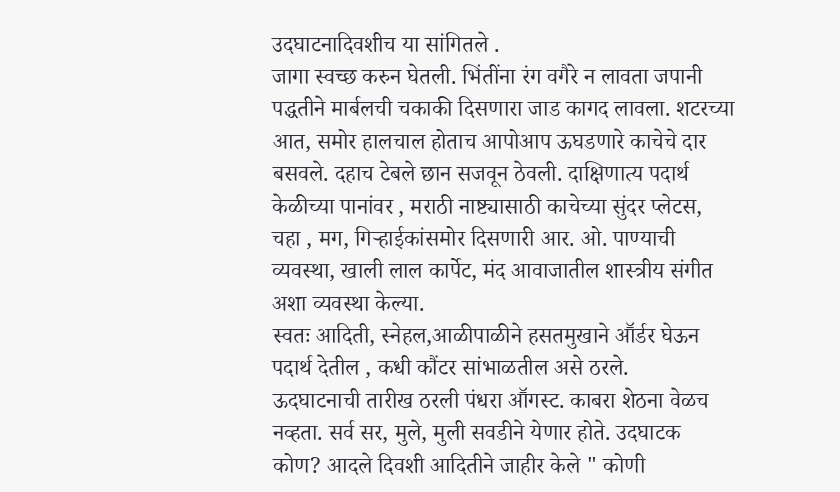उदघाटनादिवशीच या सांगितले .
जागा स्वच्छ करुन घेतली. भिंतींना रंग वगैरे न लावता जपानी पद्धतीने मार्बलची चकाकी दिसणारा जाड कागद लावला. शटरच्या आत, समोर हालचाल होताच आपोआप ऊघडणारे काचेचे दार बसवले. दहाच टेबले छान सजवून ठेवली. दाक्षिणात्य पदार्थ केळीच्या पानांवर , मराठी नाष्ट्यासाठी काचेच्या सुंदर प्लेटस, चहा , मग, गिऱ्हाईकांसमोर दिसणारी आर. ओ. पाण्याची व्यवस्था, खाली लाल कार्पेट, मंद आवाजातील शास्त्रीय संगीत अशा व्यवस्था केल्या.
स्वतः आदिती, स्नेहल,आळीपाळीने हसतमुखाने आॕर्डर घेऊन पदार्थ देतील , कधी कौंटर सांभाळतील असे ठरले.
ऊदघाटनाची तारीख ठरली पंधरा आॕगस्ट. काबरा शेठना वेळच नव्हता. सर्व सर, मुले, मुली सवडीने येणार होते. उदघाटक कोण? आदले दिवशी आदितीने जाहीर केले " कोणी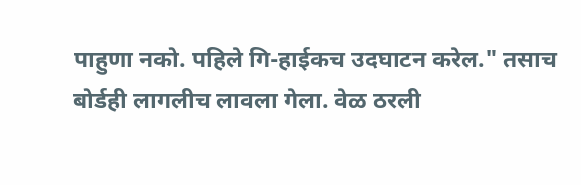पाहुणा नको. पहिले गि-हाईकच उदघाटन करेल." तसाच बोर्डही लागलीच लावला गेला. वेळ ठरली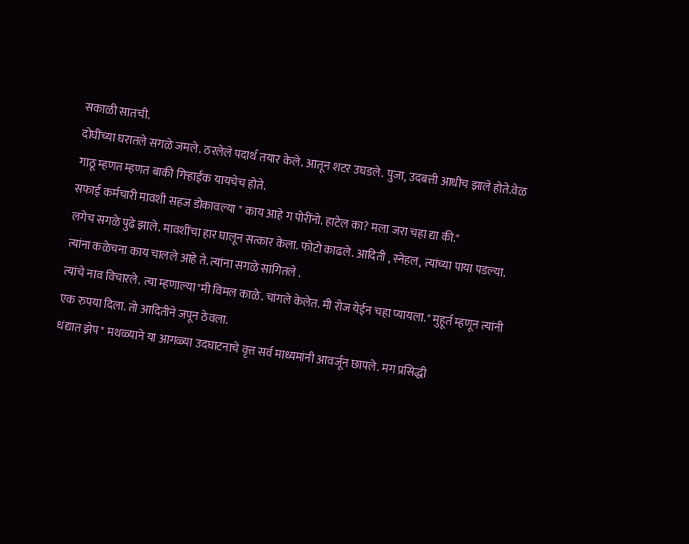सकाळी सातची.
दोघींच्या घरातले सगळे जमले. ठरलेले पदार्थ तयार केले. आतून शटर उघडले. पुजा, उदबत्ती आधीच झाले होते.वेळ गाठू म्हणत म्हणत बाकी गिऱ्हाईक यायचेच होते.
सफाई कर्मचारी मावशी सहज डोकावल्या " काय आहे ग पोरींनो. हाटेल का? मला जरा चहा द्या की."
लगेच सगळे पुढे झाले. मावशींचा हार घालून सत्कार केला. फोटो काढले. आदिती , स्नेहल, त्यांच्या पाया पडल्या. त्यांना कळेचना काय चालले आहे ते. त्यांना सगळे सांगितले .
त्यांचे नाव विचारले. त्या म्हणाल्या"मी विमल काळे. चांगले केलेत. मी रोज येईन चहा प्यायला." मुहूर्त म्हणून त्यांनी एक रुपया दिला. तो आदितीने जपून ठेवला.
धंद्यात झेप" मथळ्याने या आगळ्या उदघाटनाचे वृत्त सर्व माध्यमांनी आवर्जून छापले. मग प्रसिद्धी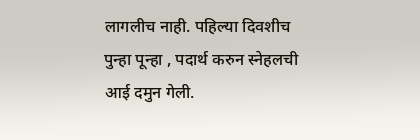लागलीच नाही. पहिल्या दिवशीच पुन्हा पून्हा , पदार्थ करुन स्नेहलची आई दमुन गेली.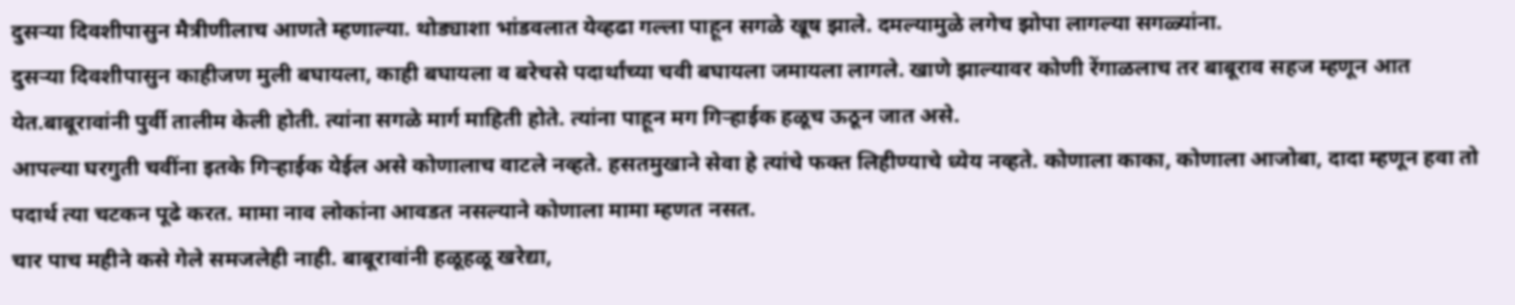दुसऱ्या दिवशीपासुन मैत्रीणीलाच आणते म्हणाल्या. थोड्याशा भांडवलात येव्हढा गल्ला पाहून सगळे खूष झाले. दमल्यामुळे लगेच झोपा लागल्या सगळ्यांना.
दुसऱ्या दिवशीपासुन काहीजण मुली बघायला, काही बघायला व बरेचसे पदार्थांच्या चवी बघायला जमायला लागले. खाणे झाल्यावर कोणी रेंगाळलाच तर बाबूराव सहज म्हणून आत येत.बाबूरावांनी पुर्वी तालीम केली होती. त्यांना सगळे मार्ग माहिती होते. त्यांना पाहून मग गिऱ्हाईक हळूच ऊठून जात असे.
आपल्या घरगुती चवींना इतके गिऱ्हाईक येईल असे कोणालाच वाटले नव्हते. हसतमुखाने सेवा हे त्यांचे फक्त लिहीण्याचे ध्येय नव्हते. कोणाला काका, कोणाला आजोबा, दादा म्हणून हवा तो पदार्थ त्या चटकन पूढे करत. मामा नाव लोकांना आवडत नसल्याने कोणाला मामा म्हणत नसत.
चार पाच महीने कसे गेले समजलेही नाही. बाबूरावांनी हळूहळू खरेद्या,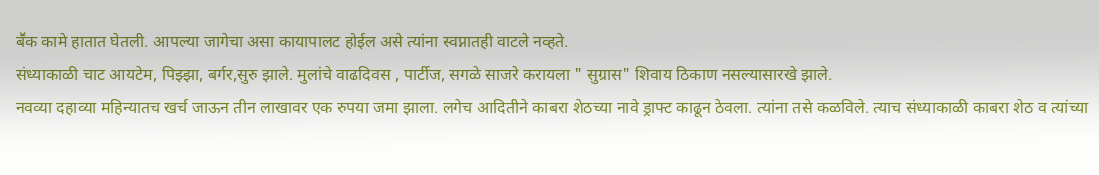बॕक कामे हातात घेतली. आपल्या जागेचा असा कायापालट होईल असे त्यांना स्वप्नातही वाटले नव्हते.
संध्याकाळी चाट आयटेम, पिझ्झा, बर्गर,सुरु झाले. मुलांचे वाढदिवस , पार्टीज, सगळे साजरे करायला " सुग्रास" शिवाय ठिकाण नसल्यासारखे झाले.
नवव्या दहाव्या महिन्यातच खर्च जाऊन तीन लाखावर एक रुपया जमा झाला. लगेच आदितीने काबरा शेठच्या नावे ड्राफ्ट काढून ठेवला. त्यांना तसे कळविले. त्याच संध्याकाळी काबरा शेठ व त्यांच्या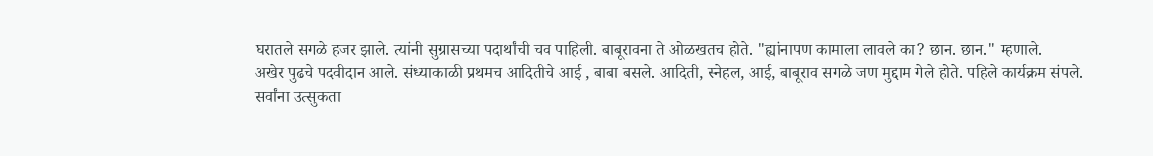घरातले सगळे हजर झाले. त्यांनी सुग्रासच्या पदार्थांची चव पाहिली. बाबूरावना ते ओळखतच होते. "ह्यांनापण कामाला लावले का? छान. छान." म्हणाले.
अखेर पुढचे पदवीदान आले. संध्याकाळी प्रथमच आदितीचे आई , बाबा बसले. आदिती, स्नेहल, आई, बाबूराव सगळे जण मुद्दाम गेले होते. पहिले कार्यक्रम संपले.
सर्वांना उत्सुकता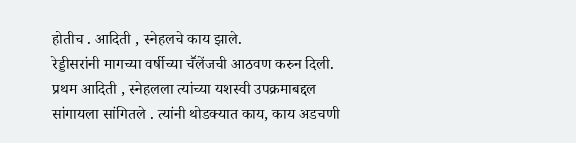होतीच . आदिती , स्नेहलचे काय झाले.
रेड्डीसरांनी मागच्या वर्षीच्या चॕलेंजची आठवण करुन दिली. प्रथम आदिती , स्नेहलला त्यांच्या यशस्वी उपक्रमाबद्दल सांगायला सांगितले . त्यांनी थोडक्यात काय, काय अडचणी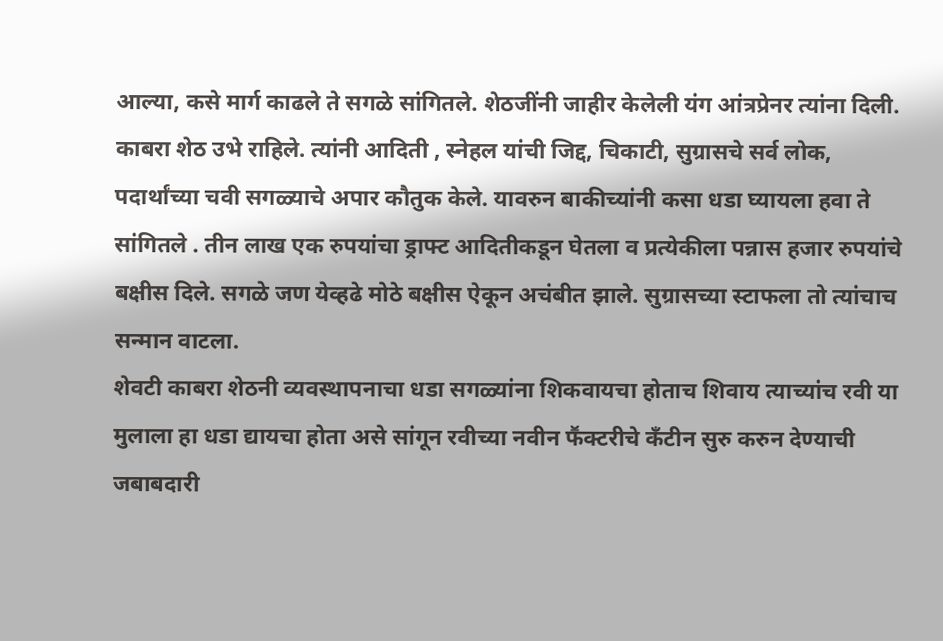आल्या, कसे मार्ग काढले ते सगळे सांगितले. शेठजींनी जाहीर केलेली यंग आंत्रप्रेनर त्यांना दिली.
काबरा शेठ उभे राहिले. त्यांनी आदिती , स्नेहल यांची जिद्द, चिकाटी, सुग्रासचे सर्व लोक, पदार्थांच्या चवी सगळ्याचे अपार कौतुक केले. यावरुन बाकीच्यांनी कसा धडा घ्यायला हवा ते सांगितले . तीन लाख एक रुपयांचा ड्राफ्ट आदितीकडून घेतला व प्रत्येकीला पन्नास हजार रुपयांचे बक्षीस दिले. सगळे जण येव्हढे मोठे बक्षीस ऐकून अचंबीत झाले. सुग्रासच्या स्टाफला तो त्यांचाच सन्मान वाटला.
शेवटी काबरा शेठनी व्यवस्थापनाचा धडा सगळ्यांना शिकवायचा होताच शिवाय त्याच्यांच रवी या मुलाला हा धडा द्यायचा होता असे सांगून रवीच्या नवीन फॕक्टरीचे कँटीन सुरु करुन देण्याची जबाबदारी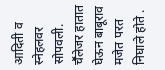आदिती व स्नेहलवर सोपवली.
चॕलेजर हातात घेऊन बाबूराव मजेत परत निघाले होते .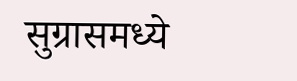सुग्रासमध्ये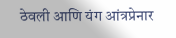ठेवली आणि यंग आंत्रप्रेनार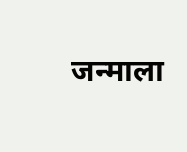जन्माला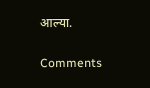आल्या.

Comments